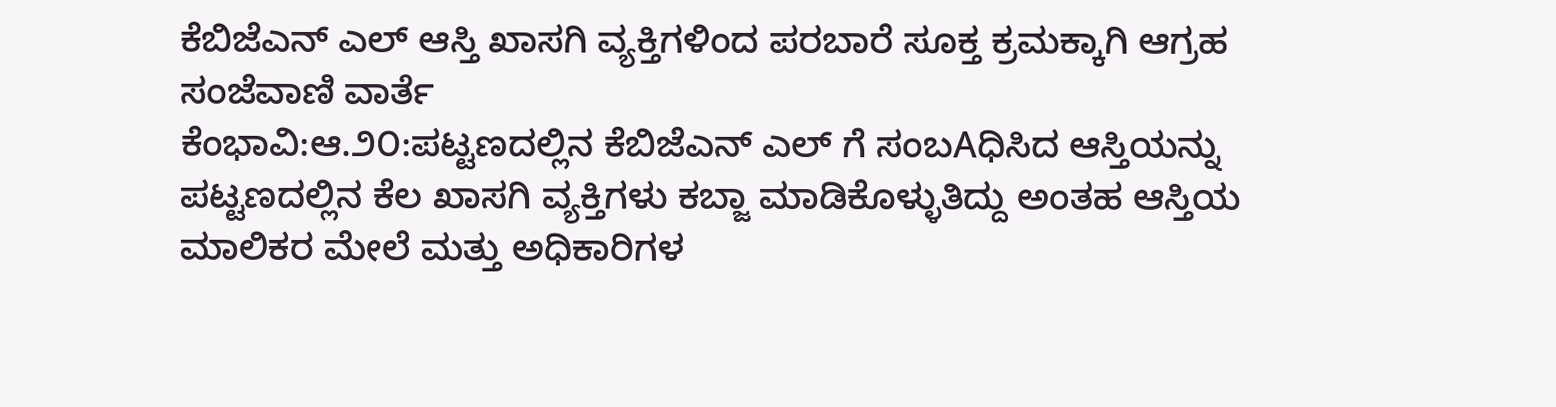ಕೆಬಿಜೆಎನ್ ಎಲ್ ಆಸ್ತಿ ಖಾಸಗಿ ವ್ಯಕ್ತಿಗಳಿಂದ ಪರಬಾರೆ ಸೂಕ್ತ ಕ್ರಮಕ್ಕಾಗಿ ಆಗ್ರಹ
ಸಂಜೆವಾಣಿ ವಾರ್ತೆ
ಕೆಂಭಾವಿ:ಆ.೨೦:ಪಟ್ಟಣದಲ್ಲಿನ ಕೆಬಿಜೆಎನ್ ಎಲ್ ಗೆ ಸಂಬAಧಿಸಿದ ಆಸ್ತಿಯನ್ನು ಪಟ್ಟಣದಲ್ಲಿನ ಕೆಲ ಖಾಸಗಿ ವ್ಯಕ್ತಿಗಳು ಕಬ್ಜಾ ಮಾಡಿಕೊಳ್ಳುತಿದ್ದು ಅಂತಹ ಆಸ್ತಿಯ ಮಾಲಿಕರ ಮೇಲೆ ಮತ್ತು ಅಧಿಕಾರಿಗಳ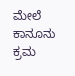ಮೇಲೆ ಕಾನೂನು ಕ್ರಮ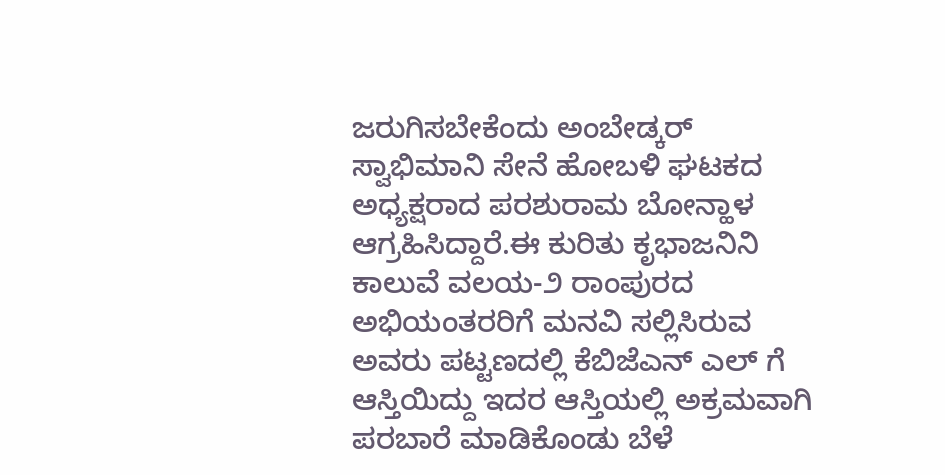ಜರುಗಿಸಬೇಕೆಂದು ಅಂಬೇಡ್ಕರ್ ಸ್ವಾಭಿಮಾನಿ ಸೇನೆ ಹೋಬಳಿ ಘಟಕದ ಅಧ್ಯಕ್ಷರಾದ ಪರಶುರಾಮ ಬೋನ್ಹಾಳ ಆಗ್ರಹಿಸಿದ್ದಾರೆ.ಈ ಕುರಿತು ಕೃಭಾಜನಿನಿ ಕಾಲುವೆ ವಲಯ-೨ ರಾಂಪುರದ ಅಭಿಯಂತರರಿಗೆ ಮನವಿ ಸಲ್ಲಿಸಿರುವ ಅವರು ಪಟ್ಟಣದಲ್ಲಿ ಕೆಬಿಜೆಎನ್ ಎಲ್ ಗೆ ಆಸ್ತಿಯಿದ್ದು ಇದರ ಆಸ್ತಿಯಲ್ಲಿ ಅಕ್ರಮವಾಗಿ ಪರಬಾರೆ ಮಾಡಿಕೊಂಡು ಬೆಳೆ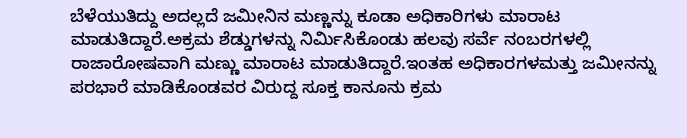ಬೆಳೆಯುತಿದ್ದು ಅದಲ್ಲದೆ ಜಮೀನಿನ ಮಣ್ಣನ್ನು ಕೂಡಾ ಅಧಿಕಾರಿಗಳು ಮಾರಾಟ ಮಾಡುತಿದ್ದಾರೆ.ಅಕ್ರಮ ಶೆಡ್ಡುಗಳನ್ನು ನಿರ್ಮಿಸಿಕೊಂಡು ಹಲವು ಸರ್ವೆ ನಂಬರಗಳಲ್ಲಿ ರಾಜಾರೋಷವಾಗಿ ಮಣ್ಣು ಮಾರಾಟ ಮಾಡುತಿದ್ದಾರೆ.ಇಂತಹ ಅಧಿಕಾರಗಳಮತ್ತು ಜಮೀನನ್ನು ಪರಭಾರೆ ಮಾಡಿಕೊಂಡವರ ವಿರುದ್ದ ಸೂಕ್ತ ಕಾನೂನು ಕ್ರಮ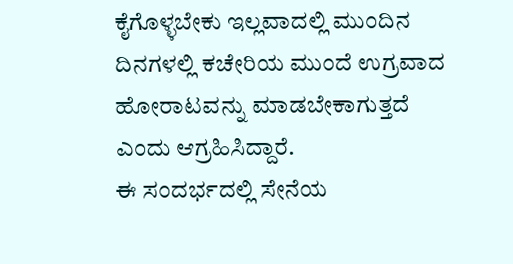ಕೈಗೊಳ್ಳಬೇಕು ಇಲ್ಲವಾದಲ್ಲಿ ಮುಂದಿನ ದಿನಗಳಲ್ಲಿ ಕಚೇರಿಯ ಮುಂದೆ ಉಗ್ರವಾದ ಹೋರಾಟವನ್ನು ಮಾಡಬೇಕಾಗುತ್ತದೆ ಎಂದು ಆಗ್ರಹಿಸಿದ್ದಾರೆ.
ಈ ಸಂದರ್ಭದಲ್ಲಿ ಸೇನೆಯ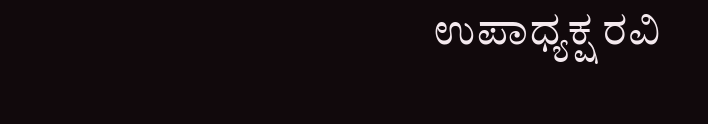ಉಪಾಧ್ಯಕ್ಷ ರವಿ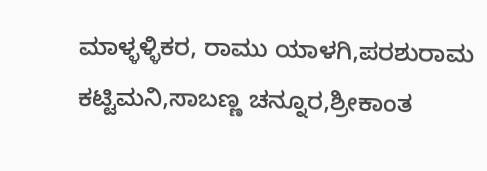ಮಾಳ್ಳಳ್ಳಿಕರ, ರಾಮು ಯಾಳಗಿ,ಪರಶುರಾಮ ಕಟ್ಟಿಮನಿ,ಸಾಬಣ್ಣ ಚನ್ನೂರ,ಶ್ರೀಕಾಂತ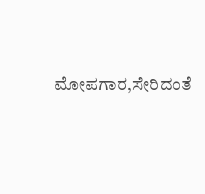ಮೋಪಗಾರ,ಸೇರಿದಂತೆ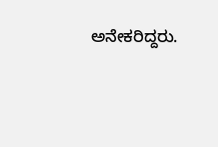ಅನೇಕರಿದ್ದರು.